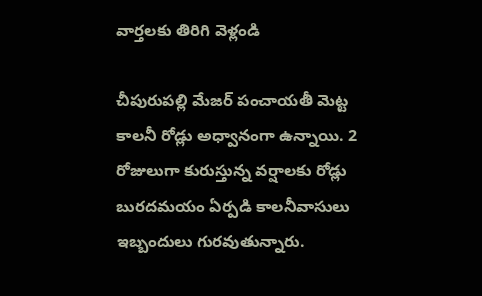వార్తలకు తిరిగి వెళ్లండి

చీపురుపల్లి మేజర్ పంచాయతీ మెట్ట కాలనీ రోడ్లు అధ్వానంగా ఉన్నాయి. 2 రోజులుగా కురుస్తున్న వర్షాలకు రోడ్లు బురదమయం ఏర్పడి కాలనీవాసులు ఇబ్బందులు గురవుతున్నారు.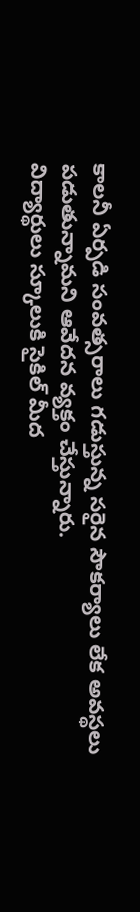కాలనీ ఏర్పడి సంవత్సరాలు గడుస్తున్న సరైన సౌకర్యాలు లేక అవస్థలు పడుతున్నామని ఆవేదన వ్యక్తం చేస్తున్నారు.
విద్యార్థులు స్కూలుకి సైకిల్ మీద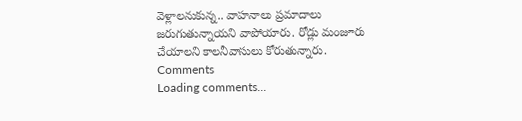వెళ్లాలనుకున్న.. వాహనాలు ప్రమాదాలు జరుగుతున్నాయని వాపోయారు. రోడ్లు మంజూరు చేయాలని కాలనీవాసులు కోరుతున్నారు.
Comments
Loading comments...